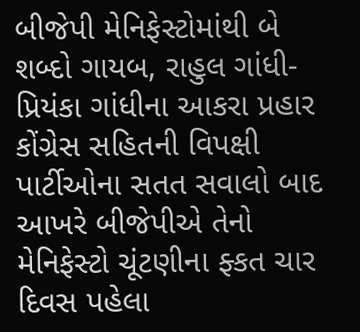બીજેપી મેનિફેસ્ટોમાંથી બે શબ્દો ગાયબ, રાહુલ ગાંધી-પ્રિયંકા ગાંધીના આકરા પ્રહાર
કોંગ્રેસ સહિતની વિપક્ષી પાર્ટીઓના સતત સવાલો બાદ આખરે બીજેપીએ તેનો મેનિફેસ્ટો ચૂંટણીના ફ્કત ચાર દિવસ પહેલા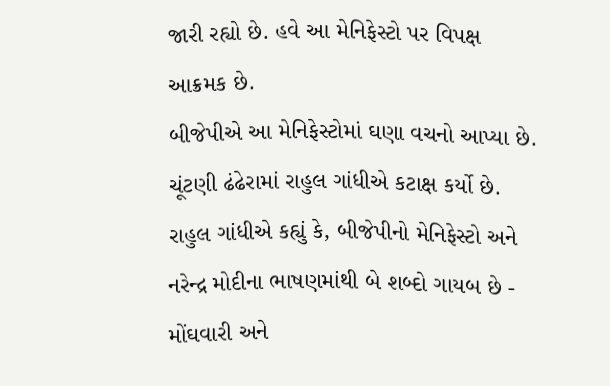જારી રહ્યો છે. હવે આ મેનિફેસ્ટો પર વિપક્ષ આક્રમક છે.
બીજેપીએ આ મેનિફેસ્ટોમાં ઘણા વચનો આપ્યા છે. ચૂંટણી ઢંઢેરામાં રાહુલ ગાંધીએ કટાક્ષ કર્યો છે. રાહુલ ગાંધીએ કહ્યું કે, બીજેપીનો મેનિફેસ્ટો અને નરેન્દ્ર મોદીના ભાષણમાંથી બે શબ્દો ગાયબ છે - મોંઘવારી અને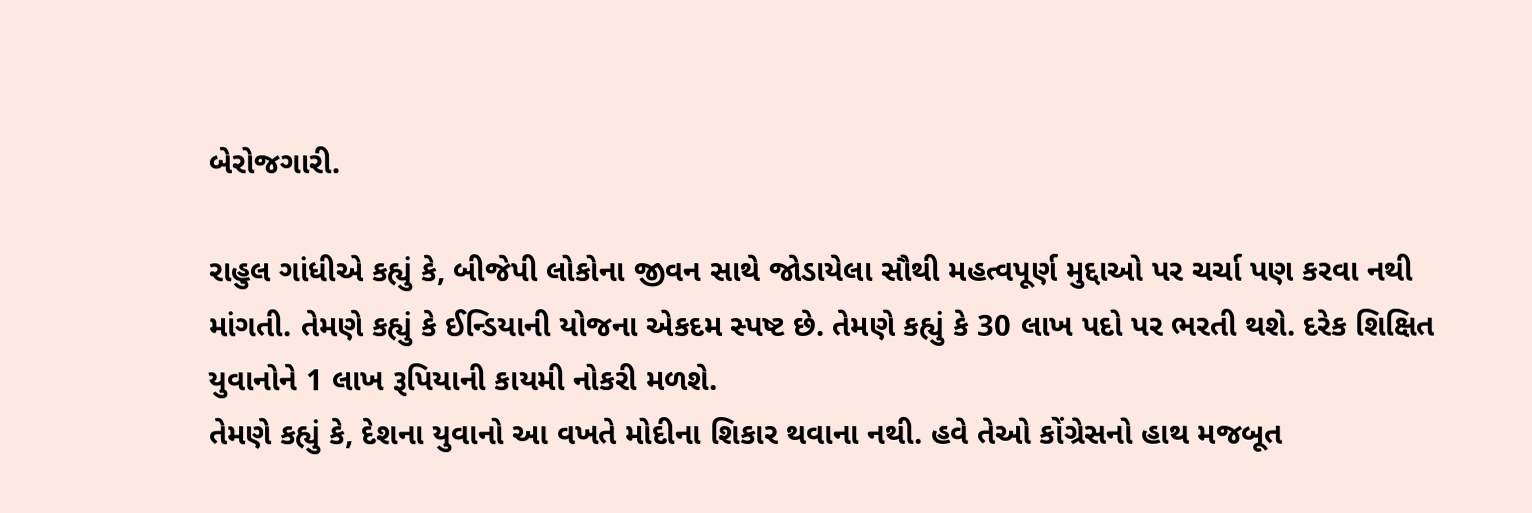બેરોજગારી.

રાહુલ ગાંધીએ કહ્યું કે, બીજેપી લોકોના જીવન સાથે જોડાયેલા સૌથી મહત્વપૂર્ણ મુદ્દાઓ પર ચર્ચા પણ કરવા નથી માંગતી. તેમણે કહ્યું કે ઈન્ડિયાની યોજના એકદમ સ્પષ્ટ છે. તેમણે કહ્યું કે 30 લાખ પદો પર ભરતી થશે. દરેક શિક્ષિત યુવાનોને 1 લાખ રૂપિયાની કાયમી નોકરી મળશે.
તેમણે કહ્યું કે, દેશના યુવાનો આ વખતે મોદીના શિકાર થવાના નથી. હવે તેઓ કોંગ્રેસનો હાથ મજબૂત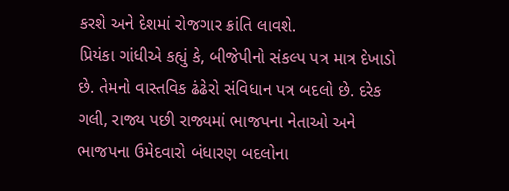કરશે અને દેશમાં રોજગાર ક્રાંતિ લાવશે.
પ્રિયંકા ગાંધીએ કહ્યું કે, બીજેપીનો સંકલ્પ પત્ર માત્ર દેખાડો છે. તેમનો વાસ્તવિક ઢંઢેરો સંવિધાન પત્ર બદલો છે. દરેક ગલી, રાજ્ય પછી રાજ્યમાં ભાજપના નેતાઓ અને ભાજપના ઉમેદવારો બંધારણ બદલોના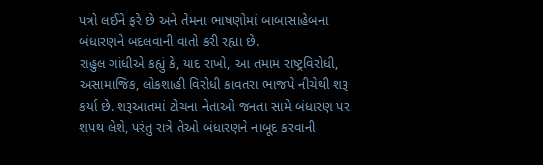પત્રો લઈને ફરે છે અને તેમના ભાષણોમાં બાબાસાહેબના બંધારણને બદલવાની વાતો કરી રહ્યા છે.
રાહુલ ગાંધીએ કહ્યું કે, યાદ રાખો, આ તમામ રાષ્ટ્રવિરોધી, અસામાજિક, લોકશાહી વિરોધી કાવતરા ભાજપે નીચેથી શરૂ કર્યા છે. શરૂઆતમાં ટોચના નેતાઓ જનતા સામે બંધારણ પર શપથ લેશે, પરંતુ રાત્રે તેઓ બંધારણને નાબૂદ કરવાની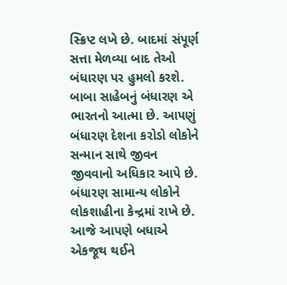સ્ક્રિપ્ટ લખે છે. બાદમાં સંપૂર્ણ સત્તા મેળવ્યા બાદ તેઓ બંધારણ પર હુમલો કરશે.
બાબા સાહેબનું બંધારણ એ ભારતનો આત્મા છે. આપણું બંધારણ દેશના કરોડો લોકોને સન્માન સાથે જીવન જીવવાનો અધિકાર આપે છે. બંધારણ સામાન્ય લોકોને લોકશાહીના કેન્દ્રમાં રાખે છે. આજે આપણે બધાએ એકજૂથ થઈને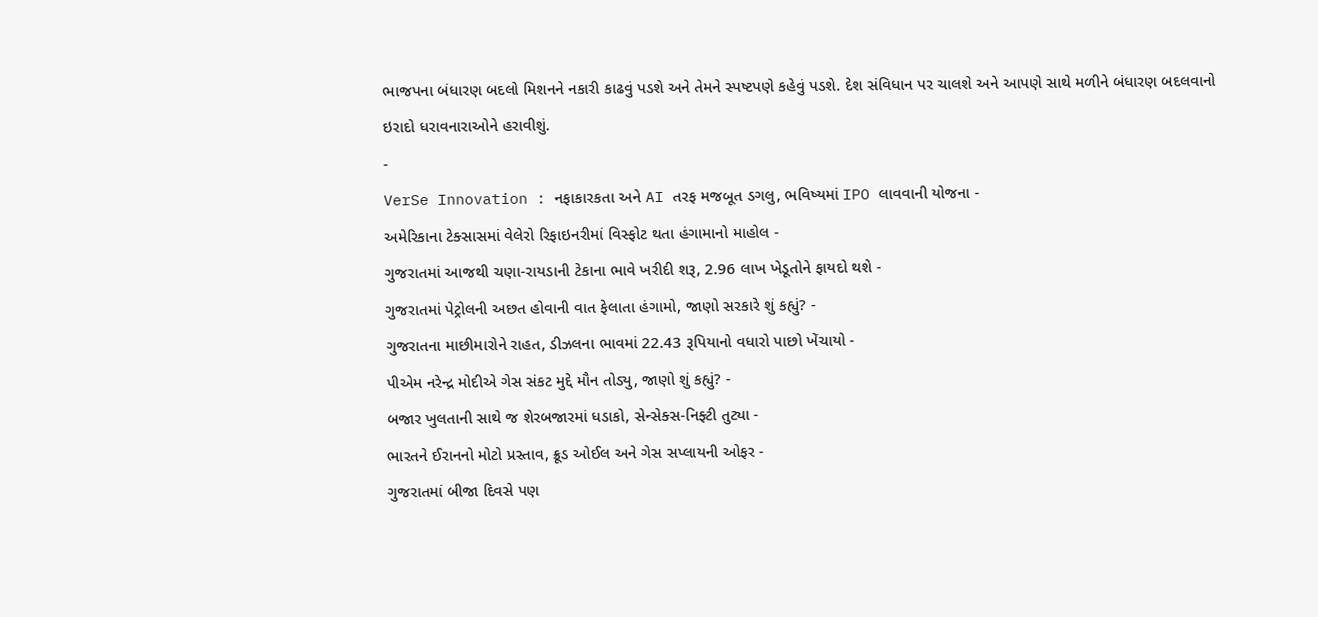ભાજપના બંધારણ બદલો મિશનને નકારી કાઢવું પડશે અને તેમને સ્પષ્ટપણે કહેવું પડશે. દેશ સંવિધાન પર ચાલશે અને આપણે સાથે મળીને બંધારણ બદલવાનો ઇરાદો ધરાવનારાઓને હરાવીશું.
-
VerSe Innovation : નફાકારકતા અને AI તરફ મજબૂત ડગલુ, ભવિષ્યમાં IPO લાવવાની યોજના -
અમેરિકાના ટેક્સાસમાં વેલેરો રિફાઇનરીમાં વિસ્ફોટ થતા હંગામાનો માહોલ -
ગુજરાતમાં આજથી ચણા-રાયડાની ટેકાના ભાવે ખરીદી શરૂ, 2.96 લાખ ખેડૂતોને ફાયદો થશે -
ગુજરાતમાં પેટ્રોલની અછત હોવાની વાત ફેલાતા હંગામો, જાણો સરકારે શું કહ્યું? -
ગુજરાતના માછીમારોને રાહત, ડીઝલના ભાવમાં 22.43 રૂપિયાનો વધારો પાછો ખેંચાયો -
પીએમ નરેન્દ્ર મોદીએ ગેસ સંકટ મુદ્દે મૌન તોડ્યુ, જાણો શું કહ્યું? -
બજાર ખુલતાની સાથે જ શેરબજારમાં ધડાકો, સેન્સેક્સ-નિફ્ટી તુટ્યા -
ભારતને ઈરાનનો મોટો પ્રસ્તાવ, ક્રૂડ ઓઈલ અને ગેસ સપ્લાયની ઓફર -
ગુજરાતમાં બીજા દિવસે પણ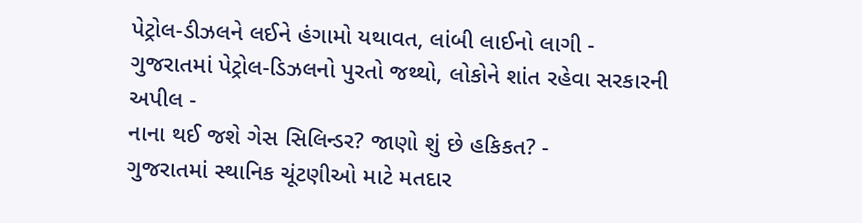પેટ્રોલ-ડીઝલને લઈને હંગામો યથાવત, લાંબી લાઈનો લાગી -
ગુજરાતમાં પેટ્રોલ-ડિઝલનો પુરતો જથ્થો, લોકોને શાંત રહેવા સરકારની અપીલ -
નાના થઈ જશે ગેસ સિલિન્ડર? જાણો શું છે હકિકત? -
ગુજરાતમાં સ્થાનિક ચૂંટણીઓ માટે મતદાર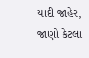યાદી જાહેર, જાણો કેટલા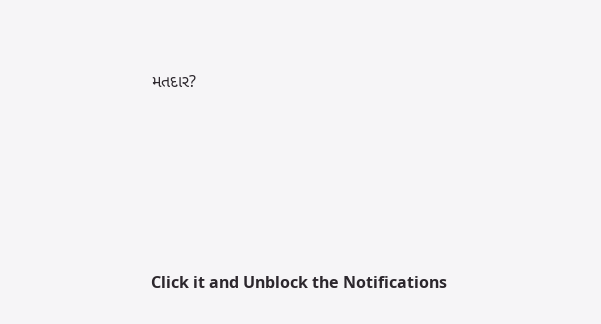મતદાર?






Click it and Unblock the Notifications